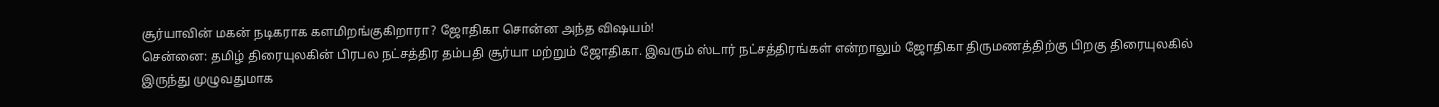சூர்யாவின் மகன் நடிகராக களமிறங்குகிறாரா? ஜோதிகா சொன்ன அந்த விஷயம்!
சென்னை: தமிழ் திரையுலகின் பிரபல நட்சத்திர தம்பதி சூர்யா மற்றும் ஜோதிகா. இவரும் ஸ்டார் நட்சத்திரங்கள் என்றாலும் ஜோதிகா திருமணத்திற்கு பிறகு திரையுலகில் இருந்து முழுவதுமாக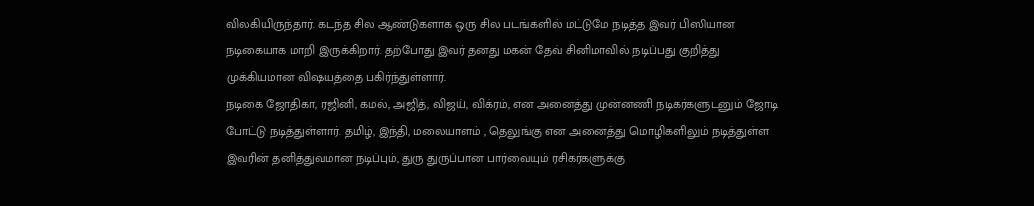விலகியிருந்தார். கடந்த சில ஆண்டுகளாக ஒரு சில படங்களில் மட்டுமே நடித்த இவர் பிஸியான நடிகையாக மாறி இருக்கிறார். தற்போது இவர் தனது மகன் தேவ் சினிமாவில் நடிப்பது குறித்து முக்கியமான விஷயத்தை பகிர்ந்துள்ளார்.
நடிகை ஜோதிகா, ரஜினி, கமல், அஜித், விஜய், விக்ரம், என அனைத்து முன்னணி நடிகர்களுடனும் ஜோடி போட்டு நடித்துள்ளார். தமிழ், இந்தி, மலையாளம் , தெலுங்கு என அனைத்து மொழிகளிலும் நடித்துள்ள இவரின் தனித்துவமான நடிப்பும், துரு துருப்பான பார்வையும் ரசிகர்களுக்கு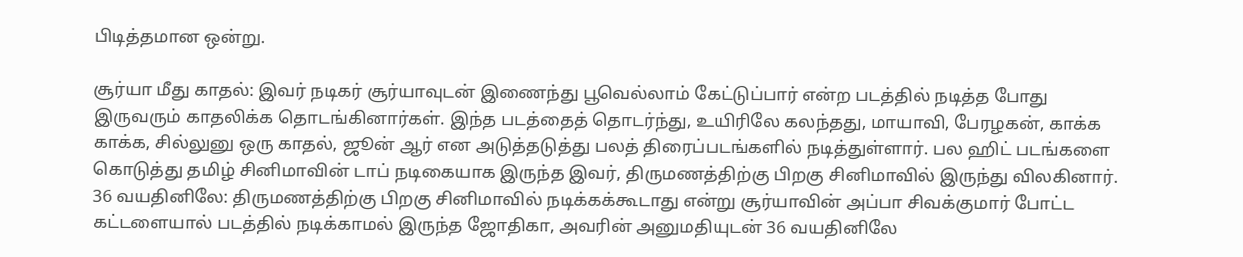பிடித்தமான ஒன்று.

சூர்யா மீது காதல்: இவர் நடிகர் சூர்யாவுடன் இணைந்து பூவெல்லாம் கேட்டுப்பார் என்ற படத்தில் நடித்த போது இருவரும் காதலிக்க தொடங்கினார்கள். இந்த படத்தைத் தொடர்ந்து, உயிரிலே கலந்தது, மாயாவி, பேரழகன், காக்க காக்க, சில்லுனு ஒரு காதல், ஜூன் ஆர் என அடுத்தடுத்து பலத் திரைப்படங்களில் நடித்துள்ளார். பல ஹிட் படங்களை கொடுத்து தமிழ் சினிமாவின் டாப் நடிகையாக இருந்த இவர், திருமணத்திற்கு பிறகு சினிமாவில் இருந்து விலகினார்.
36 வயதினிலே: திருமணத்திற்கு பிறகு சினிமாவில் நடிக்கக்கூடாது என்று சூர்யாவின் அப்பா சிவக்குமார் போட்ட கட்டளையால் படத்தில் நடிக்காமல் இருந்த ஜோதிகா, அவரின் அனுமதியுடன் 36 வயதினிலே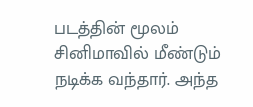படத்தின் மூலம் சினிமாவில் மீண்டும் நடிக்க வந்தார். அந்த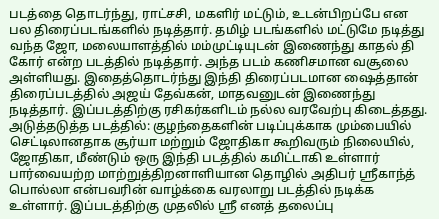படத்தை தொடர்ந்து, ராட்சசி, மகளிர் மட்டும், உடன்பிறப்பே என பல திரைப்படங்களில் நடித்தார். தமிழ் படங்களில் மட்டுமே நடித்து வந்த ஜோ, மலையாளத்தில் மம்முட்டியுடன் இணைந்து காதல் தி கோர் என்ற படத்தில் நடித்தார். அந்த படம் கணிசமான வசூலை அள்ளியது. இதைத்தொடர்ந்து இந்தி திரைப்படமான ஷைத்தான் திரைப்படத்தில் அஜய் தேவ்கன், மாதவனுடன் இணைந்து நடித்தார். இப்படத்திற்கு ரசிகர்களிடம் நல்ல வரவேற்பு கிடைத்தது.
அடுத்தடுத்த படத்தில்: குழந்தைகளின் படிப்புக்காக மும்பையில் செட்டிலானதாக சூர்யா மற்றும் ஜோதிகா கூறிவரும் நிலையில், ஜோதிகா, மீண்டும் ஒரு இந்தி படத்தில் கமிட்டாகி உள்ளார் பார்வையற்ற மாற்றுத்திறனாளியான தொழில் அதிபர் ஸ்ரீகாந்த் பொல்லா என்பவரின் வாழ்க்கை வரலாறு படத்தில் நடிக்க உள்ளார். இப்படத்திற்கு முதலில் ஸ்ரீ எனத் தலைப்பு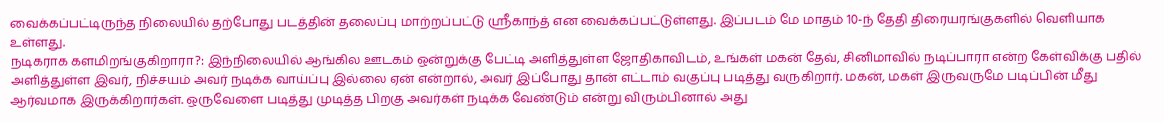வைக்கப்பட்டிருந்த நிலையில் தற்போது படத்தின் தலைப்பு மாற்றப்பட்டு ஸ்ரீகாந்த் என வைக்கப்பட்டுள்ளது. இப்படம் மே மாதம் 10-ந் தேதி திரையரங்குகளில் வெளியாக உள்ளது.
நடிகராக களமிறங்குகிறாரா?: இந்நிலையில் ஆங்கில ஊடகம் ஒன்றுக்கு பேட்டி அளித்துள்ள ஜோதிகாவிடம், உங்கள் மகன் தேவ், சினிமாவில் நடிப்பாரா என்ற கேள்விக்கு பதில் அளித்துள்ள இவர், நிச்சயம் அவர் நடிக்க வாய்ப்பு இல்லை ஏன் என்றால், அவர் இப்போது தான் எட்டாம் வகுப்பு படித்து வருகிறார். மகன், மகள் இருவருமே படிப்பின் மீது ஆர்வமாக இருக்கிறார்கள். ஒருவேளை படித்து முடித்த பிறகு அவர்கள் நடிக்க வேண்டும் என்று விரும்பினால் அது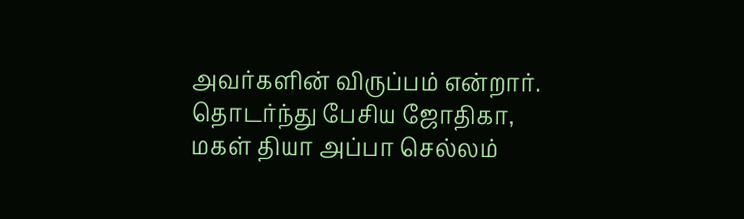அவர்களின் விருப்பம் என்றார். தொடர்ந்து பேசிய ஜோதிகா, மகள் தியா அப்பா செல்லம்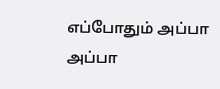எப்போதும் அப்பா அப்பா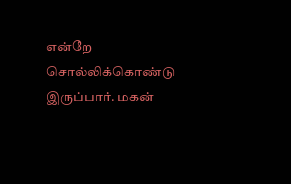என்றே சொல்லிக்கொண்டு இருப்பார். மகன்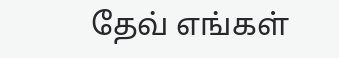தேவ் எங்கள்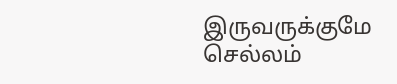இருவருக்குமே செல்லம்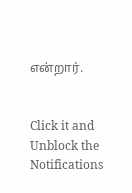என்றார்.


Click it and Unblock the Notifications